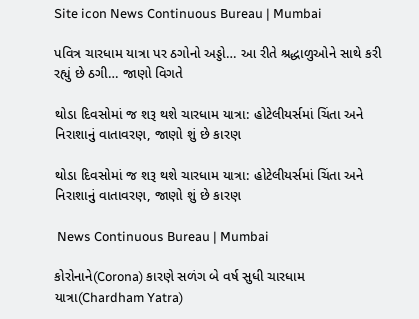Site icon News Continuous Bureau | Mumbai

પવિત્ર ચારધામ યાત્રા પર ઠગોનો અડ્ડો… આ રીતે શ્રદ્ધાળુઓને સાથે કરી રહ્યું છે ઠગી… જાણો વિગતે

થોડા દિવસોમાં જ શરૂ થશે ચારધામ યાત્રા: હોટેલીયર્સમાં ચિંતા અને નિરાશાનું વાતાવરણ, જાણો શું છે કારણ

થોડા દિવસોમાં જ શરૂ થશે ચારધામ યાત્રા: હોટેલીયર્સમાં ચિંતા અને નિરાશાનું વાતાવરણ, જાણો શું છે કારણ

 News Continuous Bureau | Mumbai

કોરોનાને(Corona) કારણે સળંગ બે વર્ષ સુધી ચારધામ યાત્રા(Chardham Yatra)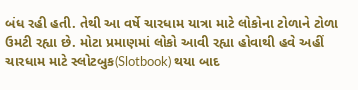બંધ રહી હતી. તેથી આ વર્ષે ચારધામ યાત્રા માટે લોકોના ટોળાને ટોળા ઉમટી રહ્યા છે. મોટા પ્રમાણમાં લોકો આવી રહ્યા હોવાથી હવે અહીં ચારધામ માટે સ્લોટબુક(Slotbook) થયા બાદ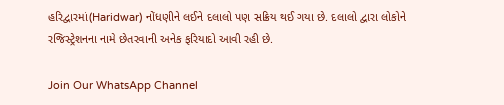હરિદ્વારમાં(Haridwar) નોંધણીને લઈને દલાલો પણ સક્રિય થઈ ગયા છે. દલાલો દ્વારા લોકોને રજિસ્ટ્રેશનના નામે છેતરવાની અનેક ફરિયાદો આવી રહી છે.

Join Our WhatsApp Channel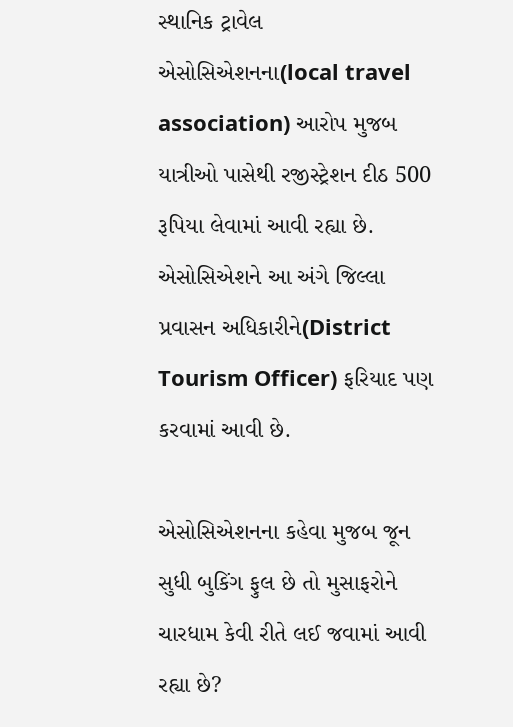સ્થાનિક ટ્રાવેલ એસોસિએશનના(local travel association) આરોપ મુજબ યાત્રીઓ પાસેથી રજીસ્ટ્રેશન દીઠ 500 રૂપિયા લેવામાં આવી રહ્યા છે. એસોસિએશને આ અંગે જિલ્લા પ્રવાસન અધિકારીને(District Tourism Officer) ફરિયાદ પણ કરવામાં આવી છે.

એસોસિએશનના કહેવા મુજબ જૂન સુધી બુકિંગ ફુલ છે તો મુસાફરોને ચારધામ કેવી રીતે લઈ જવામાં આવી રહ્યા છે?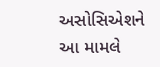અસોસિએશને આ મામલે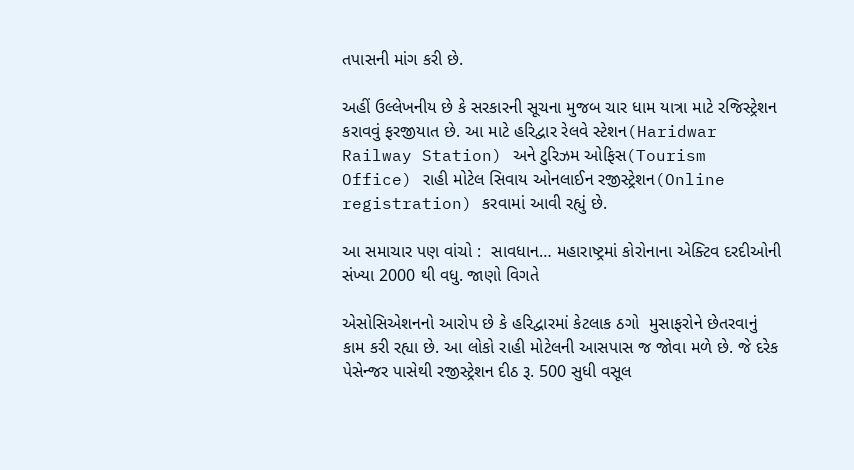તપાસની માંગ કરી છે.

અહીં ઉલ્લેખનીય છે કે સરકારની સૂચના મુજબ ચાર ધામ યાત્રા માટે રજિસ્ટ્રેશન કરાવવું ફરજીયાત છે. આ માટે હરિદ્વાર રેલવે સ્ટેશન(Haridwar Railway Station) અને ટુરિઝમ ઓફિસ(Tourism Office) રાહી મોટેલ સિવાય ઓનલાઈન રજીસ્ટ્રેશન(Online registration) કરવામાં આવી રહ્યું છે.

આ સમાચાર પણ વાંચો :  સાવધાન… મહારાષ્ટ્રમાં કોરોનાના એક્ટિવ દરદીઓની સંખ્યા 2000 થી વધુ. જાણો વિગતે

એસોસિએશનનો આરોપ છે કે હરિદ્વારમાં કેટલાક ઠગો  મુસાફરોને છેતરવાનું કામ કરી રહ્યા છે. આ લોકો રાહી મોટેલની આસપાસ જ જોવા મળે છે. જે દરેક પેસેન્જર પાસેથી રજીસ્ટ્રેશન દીઠ રૂ. 500 સુધી વસૂલ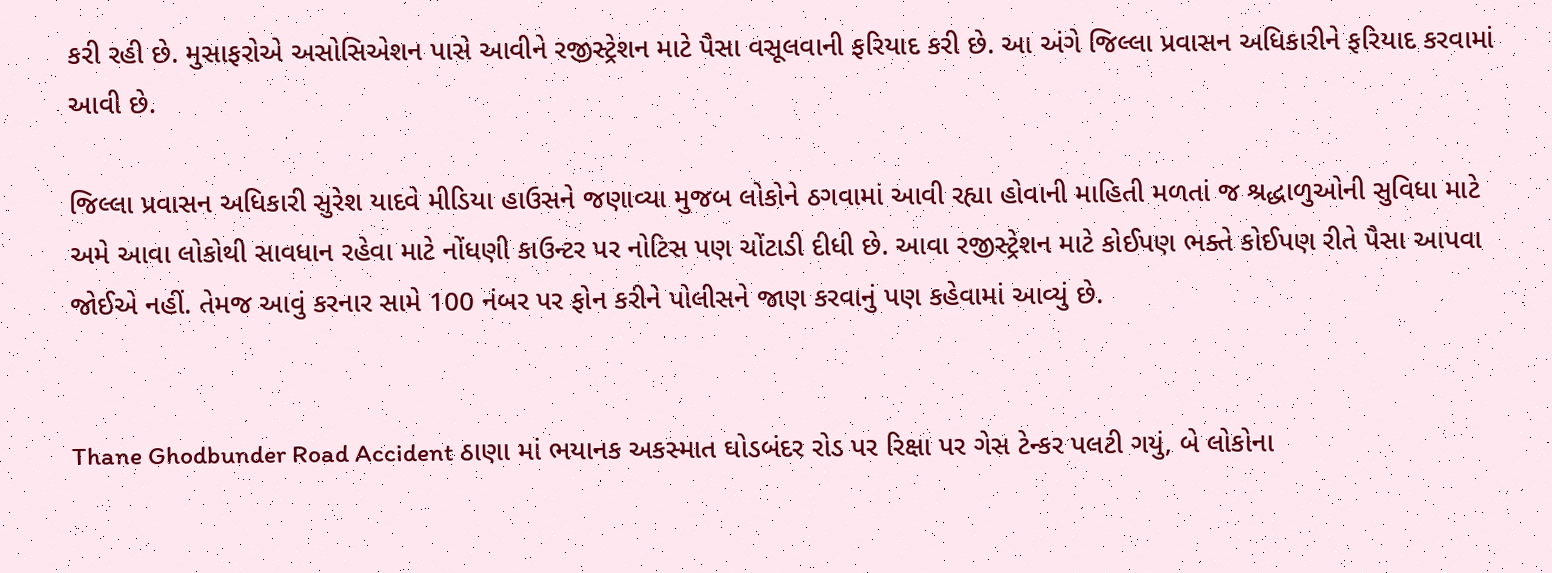કરી રહી છે. મુસાફરોએ અસોસિએશન પાસે આવીને રજીસ્ટ્રેશન માટે પૈસા વસૂલવાની ફરિયાદ કરી છે. આ અંગે જિલ્લા પ્રવાસન અધિકારીને ફરિયાદ કરવામાં આવી છે.

જિલ્લા પ્રવાસન અધિકારી સુરેશ યાદવે મીડિયા હાઉસને જણાવ્યા મુજબ લોકોને ઠગવામાં આવી રહ્યા હોવાની માહિતી મળતાં જ શ્રદ્ધાળુઓની સુવિધા માટે અમે આવા લોકોથી સાવધાન રહેવા માટે નોંધણી કાઉન્ટર પર નોટિસ પણ ચોંટાડી દીધી છે. આવા રજીસ્ટ્રેશન માટે કોઈપણ ભક્તે કોઈપણ રીતે પૈસા આપવા જોઈએ નહીં. તેમજ આવું કરનાર સામે 100 નંબર પર ફોન કરીને પોલીસને જાણ કરવાનું પણ કહેવામાં આવ્યું છે.


Thane Ghodbunder Road Accident ઠાણા માં ભયાનક અકસ્માત ઘોડબંદર રોડ પર રિક્ષા પર ગેસ ટેન્કર પલટી ગયું, બે લોકોના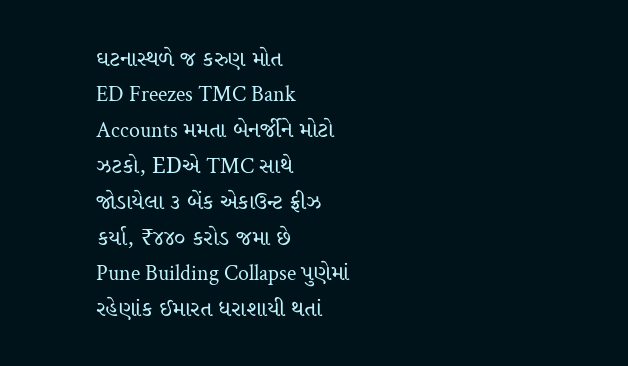ઘટનાસ્થળે જ કરુણ મોત
ED Freezes TMC Bank Accounts મમતા બેનર્જીને મોટો ઝટકો, EDએ TMC સાથે જોડાયેલા ૩ બેંક એકાઉન્ટ ફ્રીઝ કર્યા, ₹૪૪૦ કરોડ જમા છે
Pune Building Collapse પુણેમાં રહેણાંક ઈમારત ધરાશાયી થતાં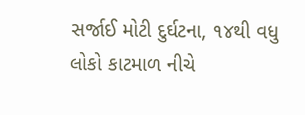સર્જાઈ મોટી દુર્ઘટના, ૧૪થી વધુ લોકો કાટમાળ નીચે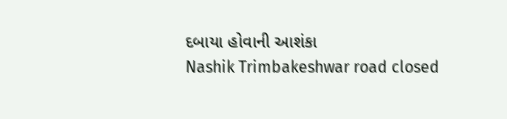દબાયા હોવાની આશંકા
Nashik Trimbakeshwar road closed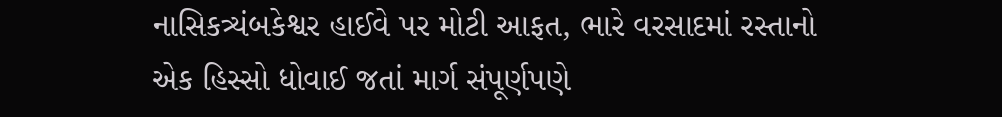નાસિકત્ર્યંબકેશ્વર હાઈવે પર મોટી આફત, ભારે વરસાદમાં રસ્તાનો એક હિસ્સો ધોવાઈ જતાં માર્ગ સંપૂર્ણપણે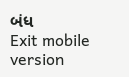બંધ
Exit mobile version